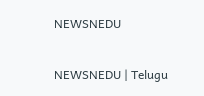NEWSNEDU

NEWSNEDU | Telugu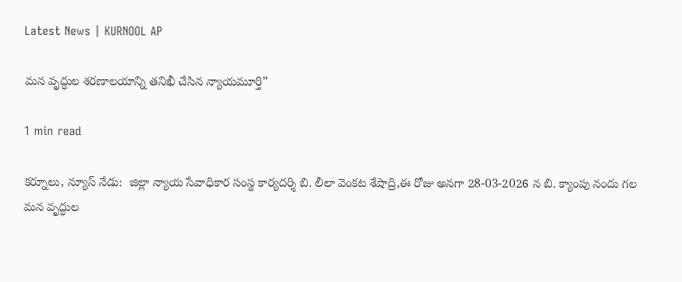Latest News | KURNOOL AP

మన వృద్ధుల శరణాలయాన్ని తనిఖీ చేసిన న్యాయమూర్తి”

1 min read

కర్నూలు, న్యూస్ నేడు:  జిల్లా న్యాయ సేవాధికార సంస్థ కార్యదర్శి బి. లీలా వెంకట శేషాద్రి,ఈ రోజు అనగా 28-03-2026 న బి. క్యాంపు నందు గల  మన వృద్ధుల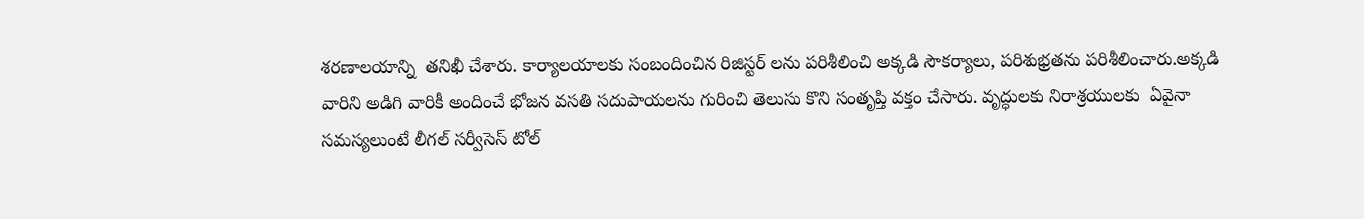శరణాలయాన్ని  తనిఖీ చేశారు. కార్యాలయాలకు సంబందించిన రిజిస్టర్ లను పరిశీలించి అక్కడి సౌకర్యాలు, పరిశుభ్రతను పరిశీలించారు.అక్కడి వారిని అడిగి వారికీ అందించే భోజన వసతి సదుపాయలను గురించి తెలుసు కొని సంతృప్తి వక్తం చేసారు. వృద్ధులకు నిరాశ్రయులకు  ఏవైనా సమస్యలుంటే లీగల్ సర్వీసెస్ టోల్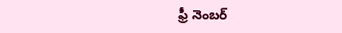ఫ్రీ నెంబర్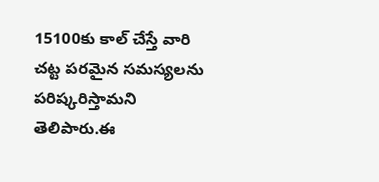15100కు కాల్ చేస్తే వారి చట్ట పరమైన సమస్యలను పరిష్కరిస్తామని తెలిపారు.ఈ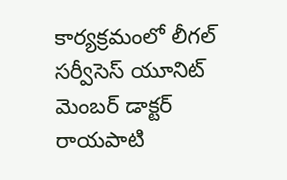కార్యక్రమంలో లీగల్ సర్వీసెస్ యూనిట్ మెంబర్ డాక్టర్ రాయపాటి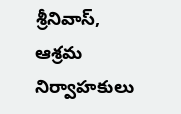శ్రీనివాస్, ఆశ్రమ నిర్వాహకులు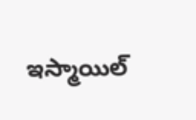ఇస్మాయిల్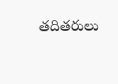తదితరులు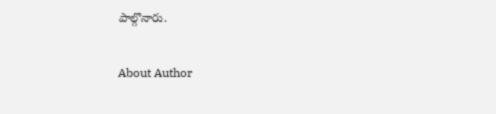పాల్గొనారు.

About Author